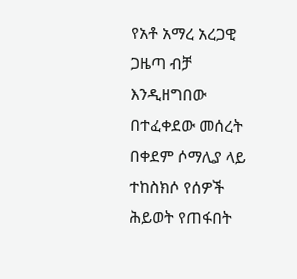የአቶ አማረ አረጋዊ ጋዜጣ ብቻ እንዲዘግበው በተፈቀደው መሰረት በቀደም ሶማሊያ ላይ ተከስክሶ የሰዎች ሕይወት የጠፋበት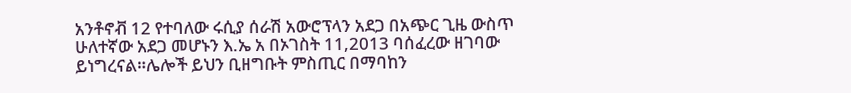አንቶኖቭ 12 የተባለው ሩሲያ ሰራሽ አውሮፕላን አደጋ በአጭር ጊዜ ውስጥ ሁለተኛው አደጋ መሆኑን እ.ኤ አ በኦገስት 11,2013 ባሰፈረው ዘገባው ይነግረናል።ሌሎች ይህን ቢዘግቡት ምስጢር በማባከን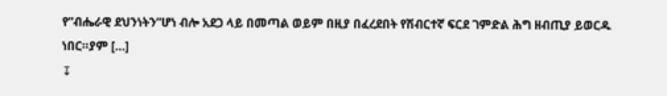የ”ብሔራዊ ደህንነትን”ሆነ ብሎ አደጋ ላይ በመጣል ወይም በዚያ በፈረደበት የሽብርተኛ ፍርደ ገምድል ሕግ ዘብጢያ ይወርዱ ነበር።ያም […]
↧